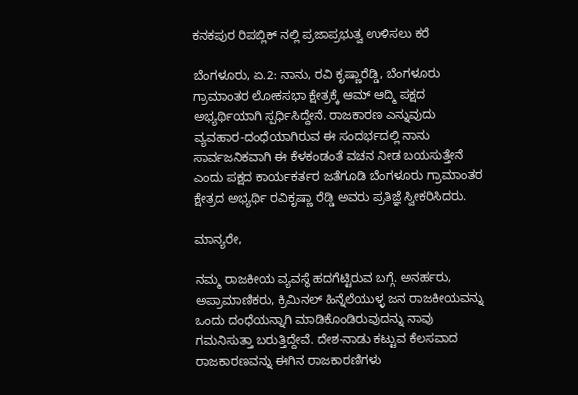ಕನಕಪುರ ರಿಪಬ್ಲಿಕ್ ನಲ್ಲಿ ಪ್ರಜಾಪ್ರಭುತ್ವ ಉಳಿಸಲು ಕರೆ

ಬೆಂಗಳೂರು, ಏ.2: ನಾನು, ರವಿ ಕೃಷ್ಣಾರೆಡ್ಡಿ, ಬೆಂಗಳೂರು ಗ್ರಾಮಾಂತರ ಲೋಕಸಭಾ ಕ್ಷೇತ್ರಕ್ಕೆ ಆಮ್ ಆದ್ಮಿ ಪಕ್ಷದ ಅಭ್ಯರ್ಥಿಯಾಗಿ ಸ್ಪರ್ಧಿಸಿದ್ದೇನೆ. ರಾಜಕಾರಣ ಎನ್ನುವುದು ವ್ಯವಹಾರ-ದಂಧೆಯಾಗಿರುವ ಈ ಸಂದರ್ಭದಲ್ಲಿ ನಾನು ಸಾರ್ವಜನಿಕವಾಗಿ ಈ ಕೆಳಕಂಡಂತೆ ವಚನ ನೀಡ ಬಯಸುತ್ತೇನೆ ಎಂದು ಪಕ್ಷದ ಕಾರ್ಯಕರ್ತರ ಜತೆಗೂಡಿ ಬೆಂಗಳೂರು ಗ್ರಾಮಾಂತರ ಕ್ಷೇತ್ರದ ಅಭ್ಯರ್ಥಿ ರವಿಕೃಷ್ಣಾ ರೆಡ್ಡಿ ಅವರು ಪ್ರತಿಜ್ಞೆ ಸ್ವೀಕರಿಸಿದರು.

ಮಾನ್ಯರೇ,

ನಮ್ಮ ರಾಜಕೀಯ ವ್ಯವಸ್ಥೆ ಹದಗೆಟ್ಟಿರುವ ಬಗ್ಗೆ. ಅನರ್ಹರು, ಅಪ್ರಾಮಾಣಿಕರು, ಕ್ರಿಮಿನಲ್ ಹಿನ್ನೆಲೆಯುಳ್ಳ ಜನ ರಾಜಕೀಯವನ್ನು ಒಂದು ದಂಧೆಯನ್ನಾಗಿ ಮಾಡಿಕೊಂಡಿರುವುದನ್ನು ನಾವು ಗಮನಿಸುತ್ತಾ ಬರುತ್ತಿದ್ದೇವೆ. ದೇಶ-ನಾಡು ಕಟ್ಟುವ ಕೆಲಸವಾದ ರಾಜಕಾರಣವನ್ನು ಈಗಿನ ರಾಜಕಾರಣಿಗಳು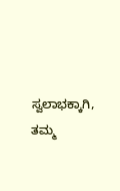ಸ್ವಲಾಭಕ್ಕಾಗಿ, ತಮ್ಮ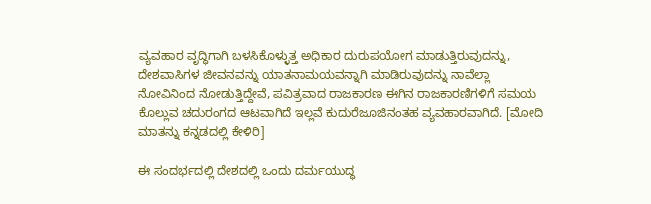ವ್ಯವಹಾರ ವೃದ್ಧಿಗಾಗಿ ಬಳಸಿಕೊಳ್ಳುತ್ತ ಅಧಿಕಾರ ದುರುಪಯೋಗ ಮಾಡುತ್ತಿರುವುದನ್ನು, ದೇಶವಾಸಿಗಳ ಜೀವನವನ್ನು ಯಾತನಾಮಯವನ್ನಾಗಿ ಮಾಡಿರುವುದನ್ನು ನಾವೆಲ್ಲಾ ನೋವಿನಿಂದ ನೋಡುತ್ತಿದ್ದೇವೆ, ಪವಿತ್ರವಾದ ರಾಜಕಾರಣ ಈಗಿನ ರಾಜಕಾರಣಿಗಳಿಗೆ ಸಮಯ ಕೊಲ್ಲುವ ಚದುರಂಗದ ಆಟವಾಗಿದೆ ಇಲ್ಲವೆ ಕುದುರೆಜೂಜಿನಂತಹ ವ್ಯವಹಾರವಾಗಿದೆ. [ಮೋದಿ ಮಾತನ್ನು ಕನ್ನಡದಲ್ಲಿ ಕೇಳಿರಿ]

ಈ ಸಂದರ್ಭದಲ್ಲಿ ದೇಶದಲ್ಲಿ ಒಂದು ದರ್ಮಯುದ್ಧ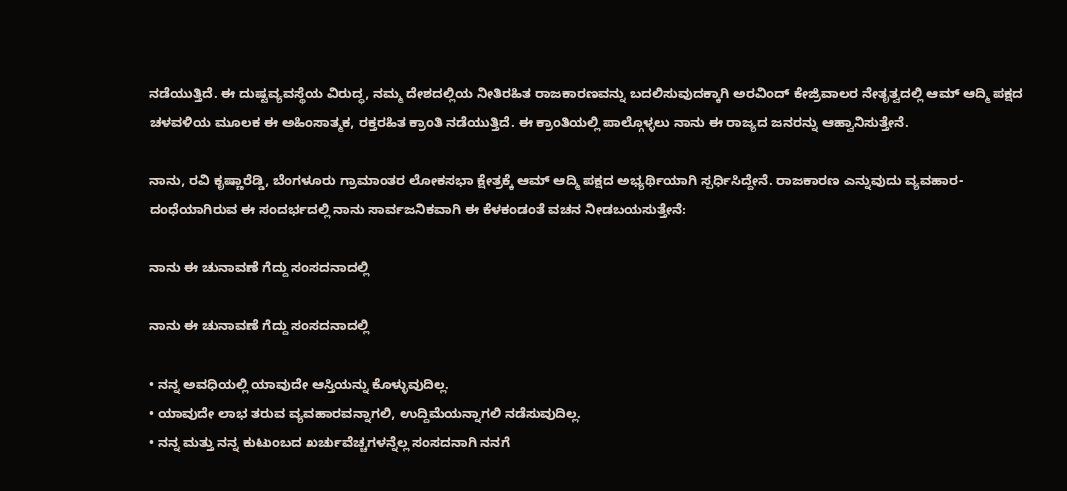ನಡೆಯುತ್ತಿದೆ. ಈ ದುಷ್ಟವ್ಯವಸ್ಥೆಯ ವಿರುದ್ಧ, ನಮ್ಮ ದೇಶದಲ್ಲಿಯ ನೀತಿರಹಿತ ರಾಜಕಾರಣವನ್ನು ಬದಲಿಸುವುದಕ್ಕಾಗಿ ಅರವಿಂದ್ ಕೇಜ್ರಿವಾಲರ ನೇತೃತ್ವದಲ್ಲಿ ಆಮ್ ಆದ್ಮಿ ಪಕ್ಷದ ಚಳವಳಿಯ ಮೂಲಕ ಈ ಅಹಿಂಸಾತ್ಮಕ, ರಕ್ತರಹಿತ ಕ್ರಾಂತಿ ನಡೆಯುತ್ತಿದೆ. ಈ ಕ್ರಾಂತಿಯಲ್ಲಿ ಪಾಲ್ಗೊಳ್ಳಲು ನಾನು ಈ ರಾಜ್ಯದ ಜನರನ್ನು ಆಹ್ವಾನಿಸುತ್ತೇನೆ.

ನಾನು, ರವಿ ಕೃಷ್ಣಾರೆಡ್ಡಿ, ಬೆಂಗಳೂರು ಗ್ರಾಮಾಂತರ ಲೋಕಸಭಾ ಕ್ಷೇತ್ರಕ್ಕೆ ಆಮ್ ಆದ್ಮಿ ಪಕ್ಷದ ಅಭ್ಯರ್ಥಿಯಾಗಿ ಸ್ಪರ್ಧಿಸಿದ್ದೇನೆ. ರಾಜಕಾರಣ ಎನ್ನುವುದು ವ್ಯವಹಾರ-ದಂಧೆಯಾಗಿರುವ ಈ ಸಂದರ್ಭದಲ್ಲಿ ನಾನು ಸಾರ್ವಜನಿಕವಾಗಿ ಈ ಕೆಳಕಂಡಂತೆ ವಚನ ನೀಡಬಯಸುತ್ತೇನೆ:

ನಾನು ಈ ಚುನಾವಣೆ ಗೆದ್ದು ಸಂಸದನಾದಲ್ಲಿ

ನಾನು ಈ ಚುನಾವಣೆ ಗೆದ್ದು ಸಂಸದನಾದಲ್ಲಿ

• ನನ್ನ ಅವಧಿಯಲ್ಲಿ ಯಾವುದೇ ಆಸ್ತಿಯನ್ನು ಕೊಳ್ಳುವುದಿಲ್ಲ.
• ಯಾವುದೇ ಲಾಭ ತರುವ ವ್ಯವಹಾರವನ್ನಾಗಲಿ, ಉದ್ದಿಮೆಯನ್ನಾಗಲಿ ನಡೆಸುವುದಿಲ್ಲ.
• ನನ್ನ ಮತ್ತು ನನ್ನ ಕುಟುಂಬದ ಖರ್ಚುವೆಚ್ಚಗಳನ್ನೆಲ್ಲ ಸಂಸದನಾಗಿ ನನಗೆ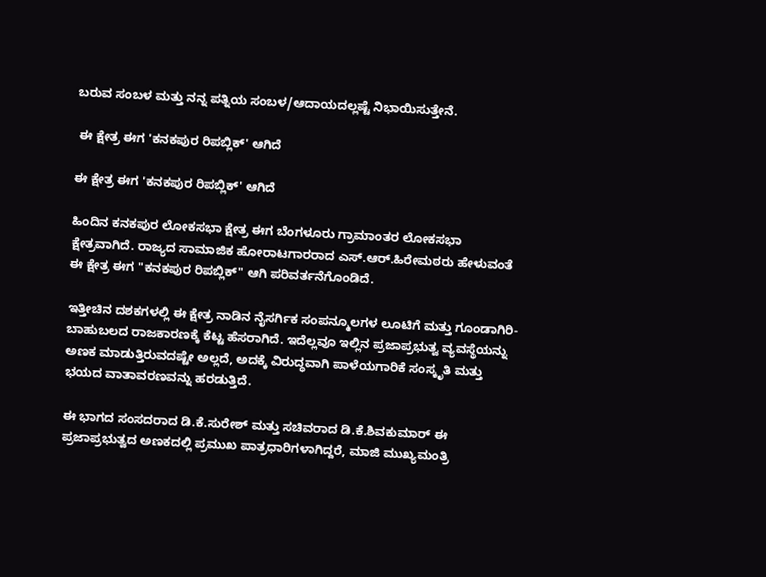ಬರುವ ಸಂಬಳ ಮತ್ತು ನನ್ನ ಪತ್ನಿಯ ಸಂಬಳ/ಆದಾಯದಲ್ಲಷ್ಟೆ ನಿಭಾಯಿಸುತ್ತೇನೆ.

 ಈ ಕ್ಷೇತ್ರ ಈಗ 'ಕನಕಪುರ ರಿಪಬ್ಲಿಕ್' ಆಗಿದೆ

ಈ ಕ್ಷೇತ್ರ ಈಗ 'ಕನಕಪುರ ರಿಪಬ್ಲಿಕ್' ಆಗಿದೆ

ಹಿಂದಿನ ಕನಕಪುರ ಲೋಕಸಭಾ ಕ್ಷೇತ್ರ ಈಗ ಬೆಂಗಳೂರು ಗ್ರಾಮಾಂತರ ಲೋಕಸಭಾ ಕ್ಷೇತ್ರವಾಗಿದೆ. ರಾಜ್ಯದ ಸಾಮಾಜಿಕ ಹೋರಾಟಗಾರರಾದ ಎಸ್.ಆರ್.ಹಿರೇಮಠರು ಹೇಳುವಂತೆ ಈ ಕ್ಷೇತ್ರ ಈಗ "ಕನಕಪುರ ರಿಪಬ್ಲಿಕ್" ಆಗಿ ಪರಿವರ್ತನೆಗೊಂಡಿದೆ.

ಇತ್ತೀಚಿನ ದಶಕಗಳಲ್ಲಿ ಈ ಕ್ಷೇತ್ರ ನಾಡಿನ ನೈಸರ್ಗಿಕ ಸಂಪನ್ಮೂಲಗಳ ಲೂಟಿಗೆ ಮತ್ತು ಗೂಂಡಾಗಿರಿ-ಬಾಹುಬಲದ ರಾಜಕಾರಣಕ್ಕೆ ಕೆಟ್ಟ ಹೆಸರಾಗಿದೆ. ಇದೆಲ್ಲವೂ ಇಲ್ಲಿನ ಪ್ರಜಾಪ್ರಭುತ್ವ ವ್ಯವಸ್ಥೆಯನ್ನು ಅಣಕ ಮಾಡುತ್ತಿರುವದಷ್ಟೇ ಅಲ್ಲದೆ, ಅದಕ್ಕೆ ವಿರುದ್ಧವಾಗಿ ಪಾಳೆಯಗಾರಿಕೆ ಸಂಸ್ಕೃತಿ ಮತ್ತು ಭಯದ ವಾತಾವರಣವನ್ನು ಹರಡುತ್ತಿದೆ.

ಈ ಭಾಗದ ಸಂಸದರಾದ ಡಿ.ಕೆ.ಸುರೇಶ್ ಮತ್ತು ಸಚಿವರಾದ ಡಿ.ಕೆ.ಶಿವಕುಮಾರ್ ಈ ಪ್ರಜಾಪ್ರಭುತ್ವದ ಅಣಕದಲ್ಲಿ ಪ್ರಮುಖ ಪಾತ್ರಧಾರಿಗಳಾಗಿದ್ದರೆ, ಮಾಜಿ ಮುಖ್ಯಮಂತ್ರಿ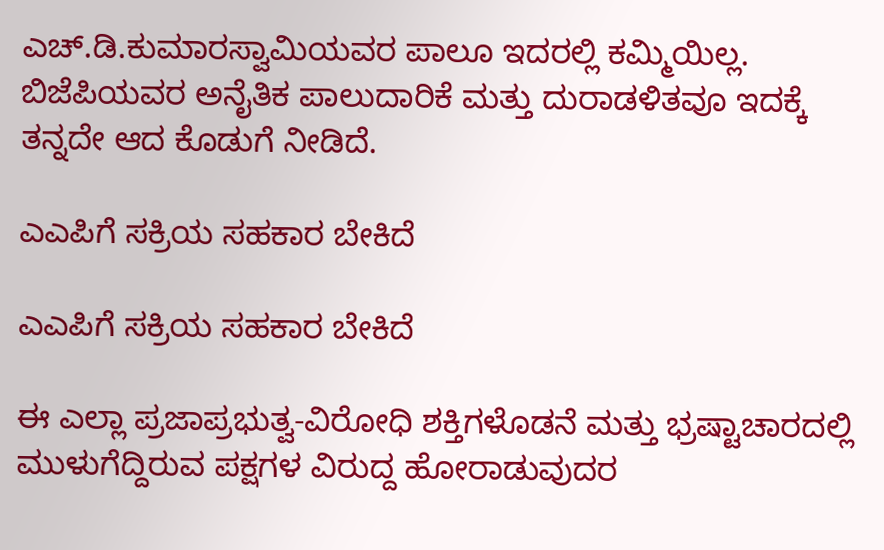ಎಚ್.ಡಿ.ಕುಮಾರಸ್ವಾಮಿಯವರ ಪಾಲೂ ಇದರಲ್ಲಿ ಕಮ್ಮಿಯಿಲ್ಲ. ಬಿಜೆಪಿಯವರ ಅನೈತಿಕ ಪಾಲುದಾರಿಕೆ ಮತ್ತು ದುರಾಡಳಿತವೂ ಇದಕ್ಕೆ ತನ್ನದೇ ಆದ ಕೊಡುಗೆ ನೀಡಿದೆ.

ಎಎಪಿಗೆ ಸಕ್ರಿಯ ಸಹಕಾರ ಬೇಕಿದೆ

ಎಎಪಿಗೆ ಸಕ್ರಿಯ ಸಹಕಾರ ಬೇಕಿದೆ

ಈ ಎಲ್ಲಾ ಪ್ರಜಾಪ್ರಭುತ್ವ-ವಿರೋಧಿ ಶಕ್ತಿಗಳೊಡನೆ ಮತ್ತು ಭ್ರಷ್ಟಾಚಾರದಲ್ಲಿ ಮುಳುಗೆದ್ದಿರುವ ಪಕ್ಷಗಳ ವಿರುದ್ದ ಹೋರಾಡುವುದರ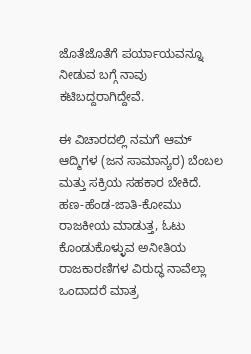ಜೊತೆಜೊತೆಗೆ ಪರ್ಯಾಯವನ್ನೂ ನೀಡುವ ಬಗ್ಗೆ ನಾವು ಕಟಿಬದ್ದರಾಗಿದ್ದೇವೆ.

ಈ ವಿಚಾರದಲ್ಲಿ ನಮಗೆ ಆಮ್ ಆದ್ಮಿಗಳ (ಜನ ಸಾಮಾನ್ಯರ) ಬೆಂಬಲ ಮತ್ತು ಸಕ್ರಿಯ ಸಹಕಾರ ಬೇಕಿದೆ. ಹಣ-ಹೆಂಡ-ಜಾತಿ-ಕೋಮು ರಾಜಕೀಯ ಮಾಡುತ್ತ, ಓಟು ಕೊಂಡುಕೊಳ್ಳುವ ಅನೀತಿಯ ರಾಜಕಾರಣಿಗಳ ವಿರುದ್ಧ ನಾವೆಲ್ಲಾ ಒಂದಾದರೆ ಮಾತ್ರ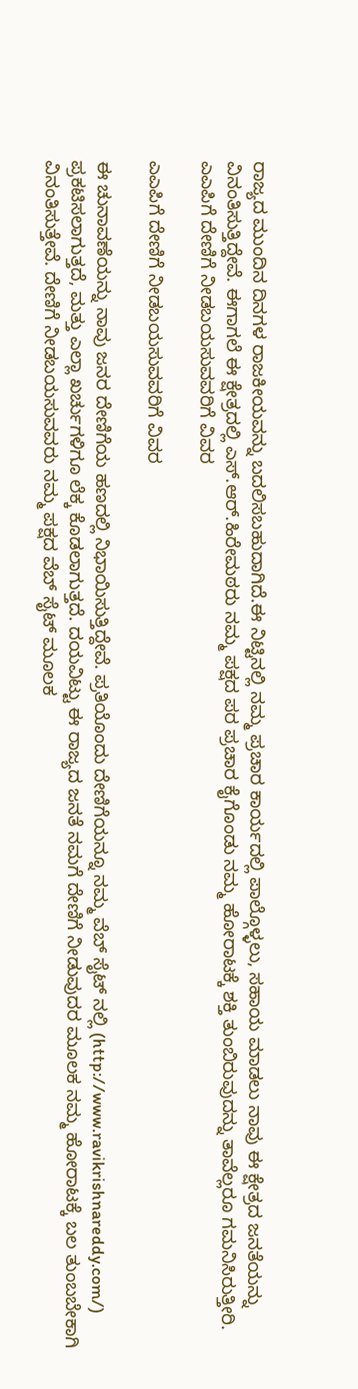ರಾಜ್ಯದ ಮುಂದಿನ ದಿನಗಳ ರಾಜಕೀಯವನ್ನು ಬದಲಿಸಬಹುದಾಗಿದೆ.ಈ ನಿಟ್ಟಿನಲ್ಲಿ ನಮ್ಮ ಪ್ರಚಾರ ಕಾರ್ಯದಲ್ಲಿ ಪಾಲ್ಗೊಳ್ಳಲು, ಸಹಾಯ ಮಾಡಲು ನಾವು ಈ ಕ್ಷೇತ್ರದ ಜನತೆಯನ್ನು ವಿನಂತಿಸುತ್ತಿದ್ದೇವೆ. ಈಗಾಗಲೆ ಈ ಕ್ಷೇತ್ರದಲ್ಲಿ ಎಸ್.ಆರ್.ಹಿರೇಮಠರು ನಮ್ಮ ಪಕ್ಷದ ಪರ ಪ್ರಚಾರ ಕೈಗೊಂಡು ನಮ್ಮ ಹೋರಾಟಕ್ಕೆ ಶಕ್ತಿ ತುಂಬಿರುವುದನ್ನು ತಾವೆಲ್ಲರೂ ಗಮನಿಸಿರುತ್ತೀರಿ.
ಎಎಪಿಗೆ ದೇಣಿಗೆ ನೀಡಬಯಸುವವರಿಗೆ ವಿವರ

ಎಎಪಿಗೆ ದೇಣಿಗೆ ನೀಡಬಯಸುವವರಿಗೆ ವಿವರ

ಈ ಚುನಾವಣೆಯನ್ನು ನಾವು ಜನರ ದೇಣಿಗೆಯ ಹಣದಲ್ಲಿ ನಿಭಾಯಿಸುತ್ತಿದ್ದೇವೆ. ಪ್ರತಿಯೊಂದು ದೇಣಿಗೆಯನ್ನೂ ನಮ್ಮ ವೆಬ್ ಸೈಟ್ ನಲ್ಲಿ (http://www.ravikrishnareddy.com/) ಪ್ರಕಟಿಸಲಾಗುತ್ತದೆ, ಮತ್ತು ಎಲ್ಲಾ ಖರ್ಚುಗಳಿಗೂ ಲೆಕ್ಕ ಕೊಡಲಾಗುತ್ತದೆ. ದಯವಿಟ್ಟು ಈ ರಾಜ್ಯದ ಜನತೆ ನಮಗೆ ದೇಣಿಗೆ ನೀಡುವುದರ ಮೂಲಕ ನಮ್ಮ ಹೋರಾಟಕ್ಕೆ ಬಲ ತುಂಬಬೇಕಾಗಿ ವಿನಂತಿಸುತ್ತೇವೆ. ದೇಣಿಗೆ ನೀಡಬಯಸುವವರು ನಮ್ಮ ಪಕ್ಷದ ವೆಬ್ ‌ಸೈಟ್ ಮೂಲಕ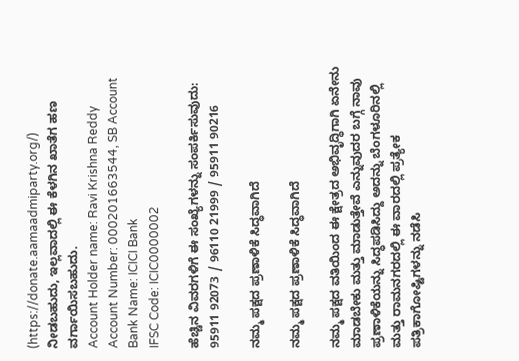(https://donate.aamaadmiparty.org/) ನೀಡಬಹುದು, ಇಲ್ಲವಾದಲ್ಲಿ ಈ ಕೆಳಗಿನ ಖಾತೆಗ ಹಣ ವರ್ಗಾಯಿಸಬಹುದು.
Account Holder name: Ravi Krishna Reddy
Account Number: 000201663544, SB Account
Bank Name: ICICI Bank
IFSC Code: ICIC0000002

ಹೆಚ್ಚಿನ ವಿವರಗಳಿಗೆ ಈ ಸಂಖ್ಯೆಗಳನ್ನು ಸಂಪರ್ಕಿಸುವುದು: 95911 92073 / 96110 21999 / 95911 90216

ನಮ್ಮ ಪಕ್ಷದ ಪ್ರಣಾಳಿಕೆ ಸಿದ್ಧವಾಗಿದೆ

ನಮ್ಮ ಪಕ್ಷದ ಪ್ರಣಾಳಿಕೆ ಸಿದ್ಧವಾಗಿದೆ

ನಮ್ಮ ಪಕ್ಷದ ವತಿಯಿಂದ ಈ ಕ್ಷೇತ್ರದ ಅಭಿವೃದ್ಧಿಗಾಗಿ ಏನೇನು ಮಾಡಬೇಕು ಮತ್ತು ಮಾಡುತ್ತೇವೆ ಎನ್ನುವುದರ ಬಗ್ಗೆ ನಾವು ಪ್ರಣಾಳಿಕೆಯನ್ನು ಸಿದ್ಧಪಡಿಸಿದ್ದು ಅದನ್ನು ಬೆಂಗಳೂರಿನಲ್ಲಿ ಮತ್ತು ರಾಮನಗರದಲ್ಲಿ ಈ ವಾರದಲ್ಲಿ ಪ್ರತ್ಯೇಕ ಪತ್ರಿಕಾಗೋಷ್ಟಿಗಳನ್ನು ನಡೆಸಿ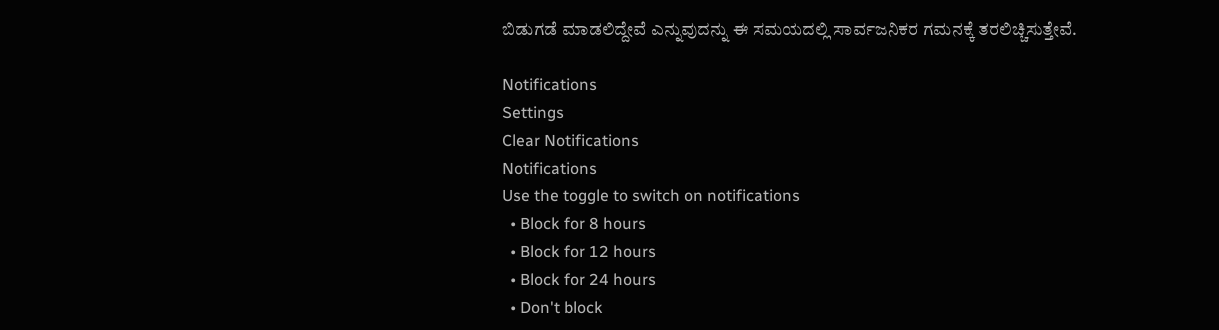ಬಿಡುಗಡೆ ಮಾಡಲಿದ್ದೇವೆ ಎನ್ನುವುದನ್ನು ಈ ಸಮಯದಲ್ಲಿ ಸಾರ್ವಜನಿಕರ ಗಮನಕ್ಕೆ ತರಲಿಚ್ಚಿಸುತ್ತೇವೆ.

Notifications
Settings
Clear Notifications
Notifications
Use the toggle to switch on notifications
  • Block for 8 hours
  • Block for 12 hours
  • Block for 24 hours
  • Don't block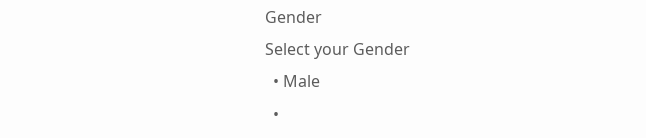Gender
Select your Gender
  • Male
  •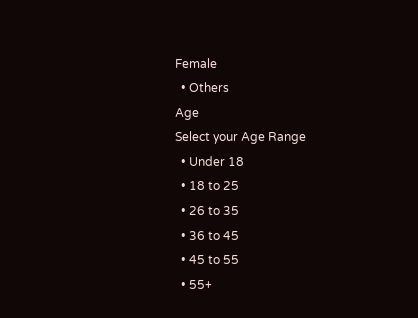Female
  • Others
Age
Select your Age Range
  • Under 18
  • 18 to 25
  • 26 to 35
  • 36 to 45
  • 45 to 55
  • 55+